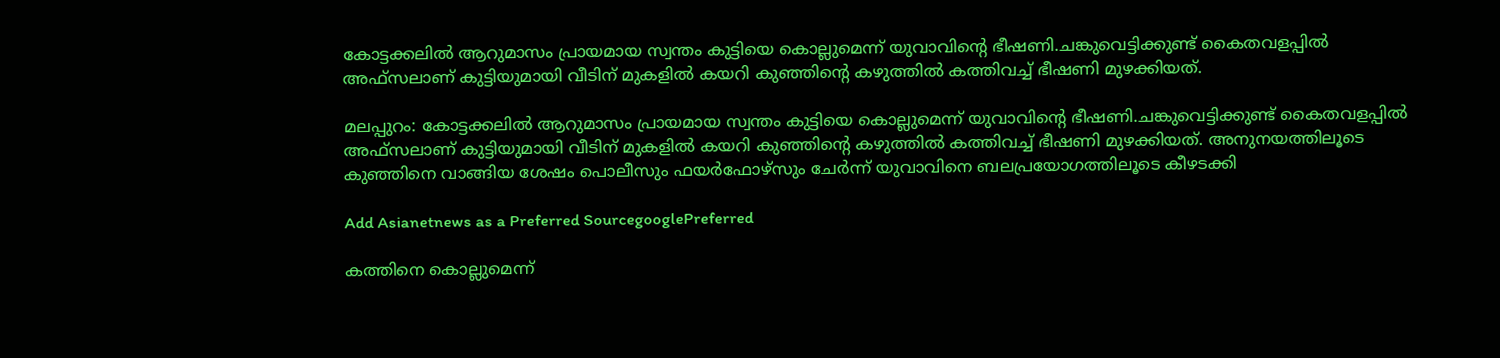കോട്ടക്കലിൽ ആറുമാസം പ്രായമായ സ്വന്തം കുട്ടിയെ കൊല്ലുമെന്ന് യുവാവിന്റെ ഭീഷണി.ചങ്കുവെട്ടിക്കുണ്ട് കൈതവളപ്പില്‍ അഫ്സലാണ് കുട്ടിയുമായി വീടിന് മുകളില്‍ കയറി കുഞ്ഞിന്റെ കഴുത്തിൽ കത്തിവച്ച് ഭീഷണി മുഴക്കിയത്.

മലപ്പുറം: കോട്ടക്കലിൽ ആറുമാസം പ്രായമായ സ്വന്തം കുട്ടിയെ കൊല്ലുമെന്ന് യുവാവിന്റെ ഭീഷണി.ചങ്കുവെട്ടിക്കുണ്ട് കൈതവളപ്പില്‍ അഫ്സലാണ് കുട്ടിയുമായി വീടിന് മുകളില്‍ കയറി കുഞ്ഞിന്റെ കഴുത്തിൽ കത്തിവച്ച് ഭീഷണി മുഴക്കിയത്. അനുനയത്തിലൂടെ കുഞ്ഞിനെ വാങ്ങിയ ശേഷം പൊലീസും ഫയര്‍ഫോഴ്സും ചേർന്ന് യുവാവിനെ ബലപ്രയോഗത്തിലൂടെ കീഴടക്കി

Add Asianetnews as a Preferred SourcegooglePreferred

കത്തിനെ കൊല്ലുമെന്ന്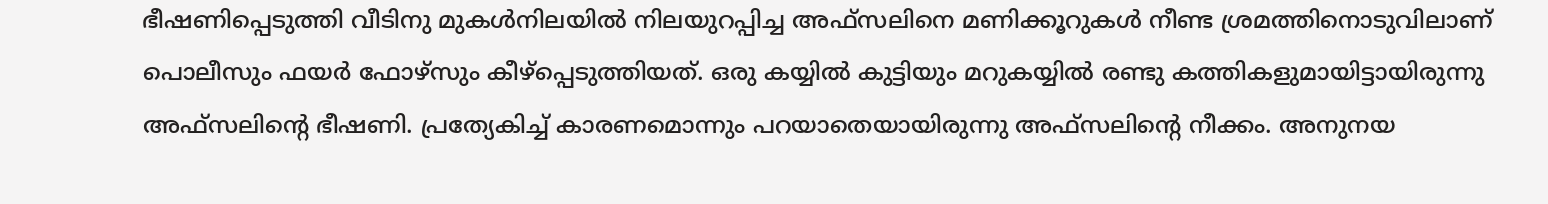ഭീഷണിപ്പെടുത്തി വീടിനു മുകള്‍നിലയില്‍ നിലയുറപ്പിച്ച അഫ്സലിനെ മണിക്കൂറുകള്‍ നീണ്ട ശ്രമത്തിനൊടുവിലാണ് പൊലീസും ഫയര്‍ ഫോഴ്‌സും കീഴ്‌പ്പെടുത്തിയത്. ഒരു കയ്യില്‍ കുട്ടിയും മറുകയ്യില്‍ രണ്ടു കത്തികളുമായിട്ടായിരുന്നു അഫ്സലിന്റെ ഭീഷണി. പ്രത്യേകിച്ച് കാരണമൊന്നും പറയാതെയായിരുന്നു അഫ്സലിന്‍റെ നീക്കം. അനുനയ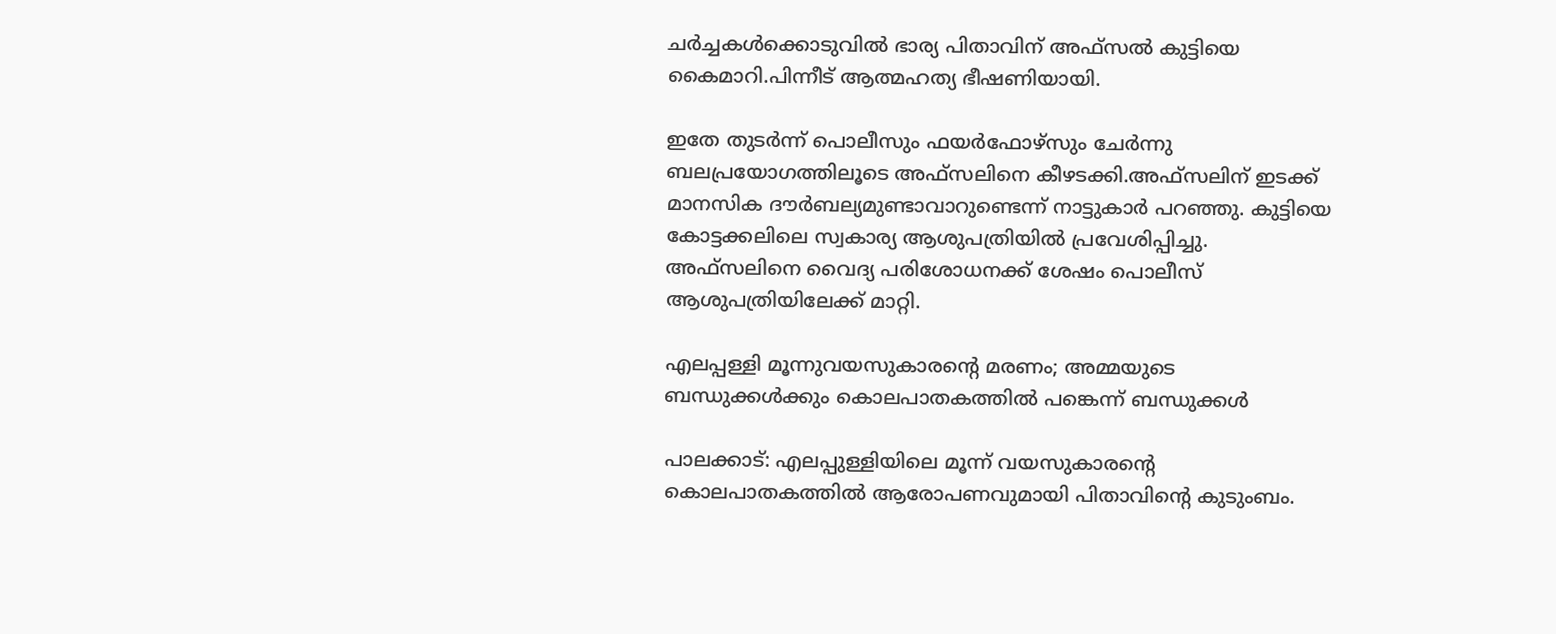ചര്‍ച്ചകള്‍ക്കൊടുവില്‍ ഭാര്യ പിതാവിന് അഫ്സൽ കുട്ടിയെ കൈമാറി.പിന്നീട് ആത്മഹത്യ ഭീഷണിയായി.

ഇതേ തുടര്‍ന്ന് പൊലീസും ഫയര്‍ഫോഴ്‌സും ചേര്‍ന്നു ബലപ്രയോഗത്തിലൂടെ അഫ്സലിനെ കീഴടക്കി.അഫ്സലിന് ഇടക്ക് മാനസിക ദൗര്‍ബല്യമുണ്ടാവാറുണ്ടെന്ന് നാട്ടുകാര്‍ പറഞ്ഞു. കുട്ടിയെ കോട്ടക്കലിലെ സ്വകാര്യ ആശുപത്രിയില്‍ പ്രവേശിപ്പിച്ചു. അഫ്‌സലിനെ വൈദ്യ പരിശോധനക്ക് ശേഷം പൊലീസ് ആശുപത്രിയിലേക്ക് മാറ്റി.

എലപ്പള്ളി മൂന്നുവയസുകാരന്റെ മരണം; അമ്മയുടെ ബന്ധുക്കൾക്കും കൊലപാതകത്തിൽ പങ്കെന്ന് ബന്ധുക്കൾ

പാലക്കാട്: എലപ്പുള്ളിയിലെ മൂന്ന് വയസുകാരന്റെ കൊലപാതകത്തിൽ ആരോപണവുമായി പിതാവിന്റെ കുടുംബം.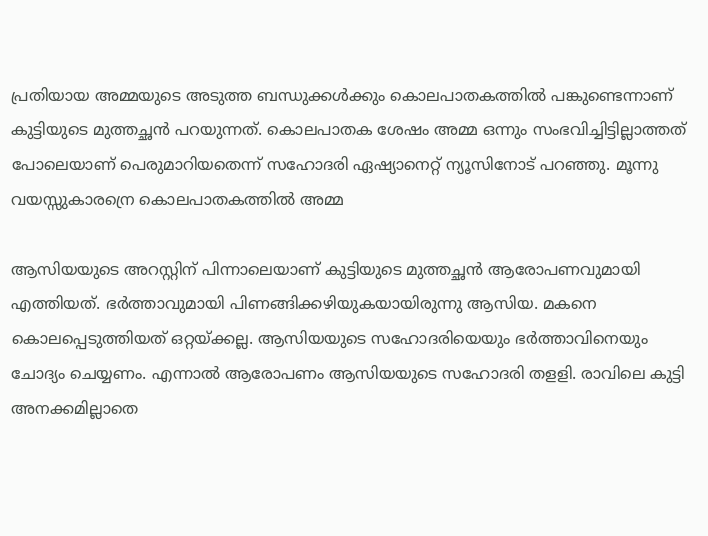പ്രതിയായ അമ്മയുടെ അടുത്ത ബന്ധുക്കൾക്കും കൊലപാതകത്തിൽ പങ്കുണ്ടെന്നാണ് കുട്ടിയുടെ മുത്തച്ഛൻ പറയുന്നത്. കൊലപാതക ശേഷം അമ്മ ഒന്നും സംഭവിച്ചിട്ടില്ലാത്തത് പോലെയാണ് പെരുമാറിയതെന്ന് സഹോദരി ഏഷ്യാനെറ്റ് ന്യൂസിനോട് പറഞ്ഞു. മൂന്നു വയസ്സുകാരന്രെ കൊലപാതകത്തിൽ അമ്മ

ആസിയയുടെ അറസ്റ്റിന് പിന്നാലെയാണ് കുട്ടിയുടെ മുത്തച്ഛൻ ആരോപണവുമായി എത്തിയത്. ഭർത്താവുമായി പിണങ്ങിക്കഴിയുകയായിരുന്നു ആസിയ. മകനെ കൊലപ്പെടുത്തിയത് ഒറ്റയ്ക്കല്ല. ആസിയയുടെ സഹോദരിയെയും ഭർത്താവിനെയും ചോദ്യം ചെയ്യണം. എന്നാൽ ആരോപണം ആസിയയുടെ സഹോദരി തളളി. രാവിലെ കുട്ടി അനക്കമില്ലാതെ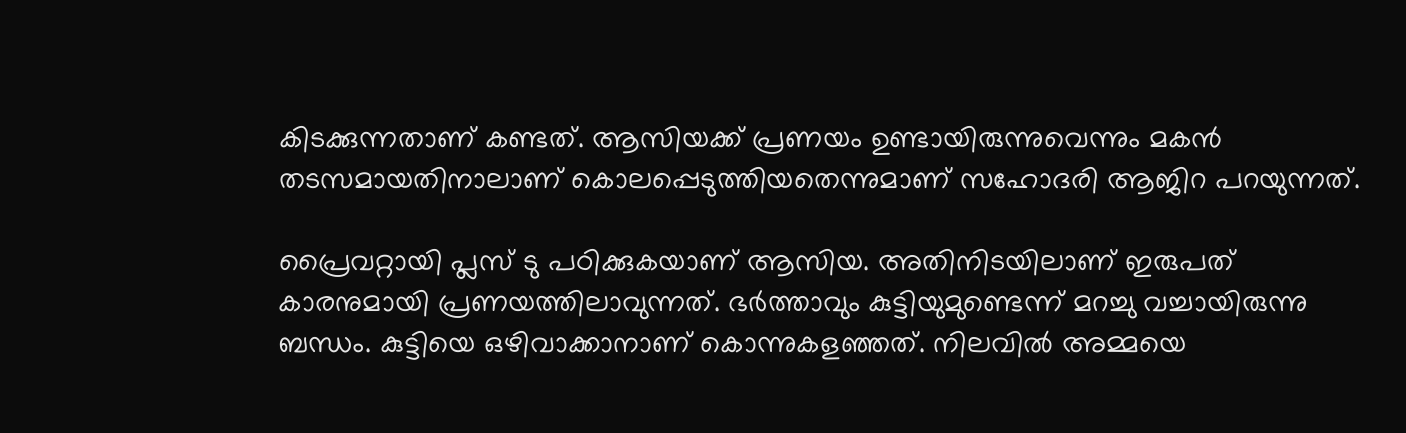കിടക്കുന്നതാണ് കണ്ടത്. ആസിയക്ക് പ്രണയം ഉണ്ടായിരുന്നുവെന്നും മകൻ തടസമായതിനാലാണ് കൊലപ്പെടുത്തിയതെന്നുമാണ് സഹോദരി ആജിറ പറയുന്നത്.

പ്രൈവറ്റായി പ്ലസ് ടു പഠിക്കുകയാണ് ആസിയ. അതിനിടയിലാണ് ഇരുപത് കാരനുമായി പ്രണയത്തിലാവുന്നത്. ഭർത്താവും കുട്ടിയുമുണ്ടെന്ന് മറച്ചു വച്ചായിരുന്നു ബന്ധം. കുട്ടിയെ ഒഴിവാക്കാനാണ് കൊന്നുകളഞ്ഞത്. നിലവിൽ അമ്മയെ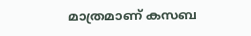മാത്രമാണ് കസബ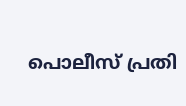പൊലീസ് പ്രതി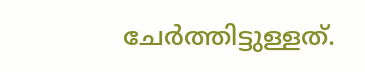ചേർത്തിട്ടുള്ളത്.